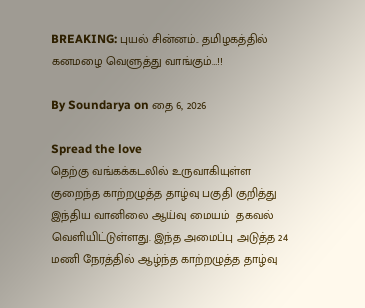BREAKING: புயல் சின்னம்.. தமிழகத்தில் கனமழை வெளுத்து வாங்கும்…!!

By Soundarya on தை 6, 2026

Spread the love
தெற்கு வங்கக்கடலில் உருவாகியுள்ள குறைந்த காற்றழுத்த தாழ்வு பகுதி குறித்து இந்திய வானிலை ஆய்வு மையம்  தகவல் வெளியிட்டுள்ளது. இந்த அமைப்பு அடுத்த 24 மணி நேரத்தில் ஆழ்ந்த காற்றழுத்த தாழ்வு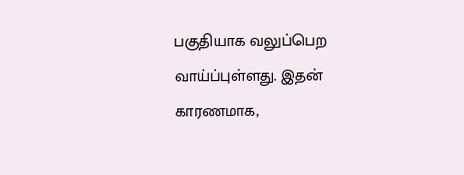பகுதியாக வலுப்பெற வாய்ப்புள்ளது. இதன் காரணமாக,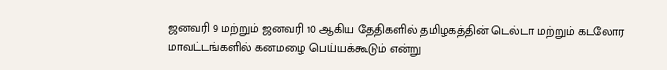ஜனவரி 9 மற்றும் ஜனவரி 10 ஆகிய தேதிகளில் தமிழகத்தின் டெல்டா மற்றும் கடலோர மாவட்டங்களில் கனமழை பெய்யக்கூடும் என்று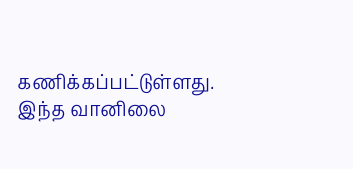கணிக்கப்பட்டுள்ளது.
இந்த வானிலை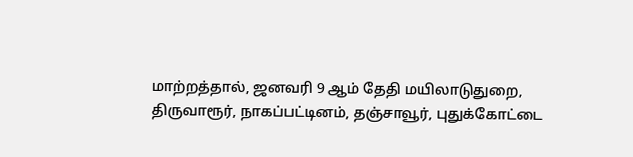மாற்றத்தால், ஜனவரி 9 ஆம் தேதி மயிலாடுதுறை, திருவாரூர், நாகப்பட்டினம், தஞ்சாவூர், புதுக்கோட்டை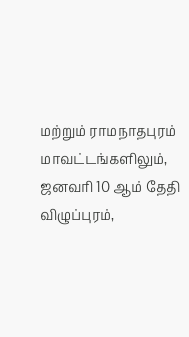மற்றும் ராமநாதபுரம் மாவட்டங்களிலும், ஜனவரி 10 ஆம் தேதி விழுப்புரம்,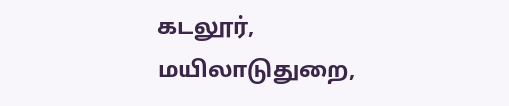கடலூர், மயிலாடுதுறை,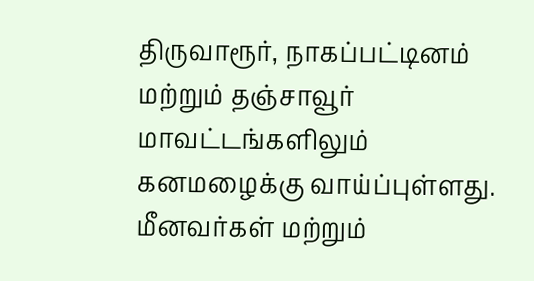திருவாரூர், நாகப்பட்டினம் மற்றும் தஞ்சாவூர் மாவட்டங்களிலும் கனமழைக்கு வாய்ப்புள்ளது. மீனவர்கள் மற்றும்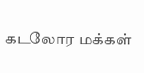கடலோர மக்கள்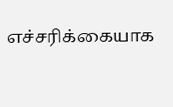எச்சரிக்கையாக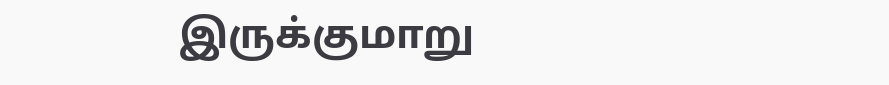இருக்குமாறு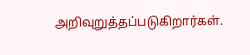அறிவுறுத்தப்படுகிறார்கள்.